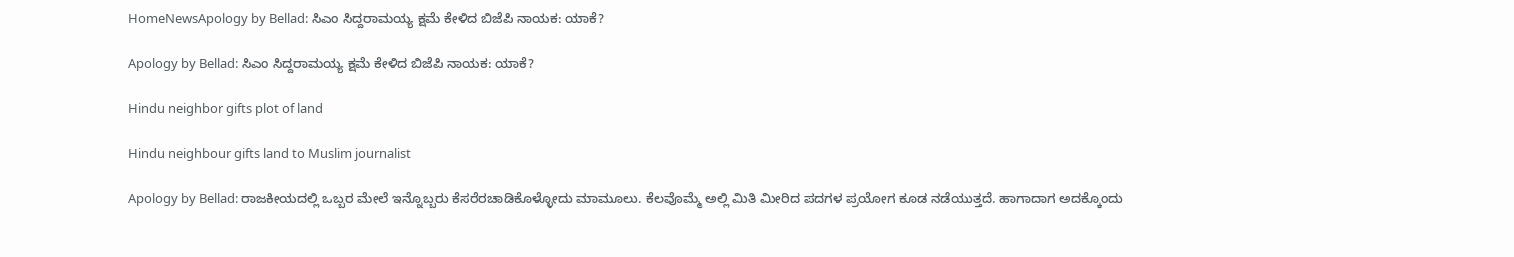HomeNewsApology by Bellad: ಸಿಎಂ ಸಿದ್ದರಾಮಯ್ಯ ಕ್ಷಮೆ ಕೇಳಿದ ಬಿಜೆಪಿ ನಾಯಕ: ಯಾಕೆ?

Apology by Bellad: ಸಿಎಂ ಸಿದ್ದರಾಮಯ್ಯ ಕ್ಷಮೆ ಕೇಳಿದ ಬಿಜೆಪಿ ನಾಯಕ: ಯಾಕೆ?

Hindu neighbor gifts plot of land

Hindu neighbour gifts land to Muslim journalist

Apology by Bellad: ರಾಜಕೀಯದಲ್ಲಿ ಒಬ್ಬರ ಮೇಲೆ ಇನ್ನೊಬ್ಬರು ಕೆಸರೆರಚಾಡಿಕೊಳ್ಳೋದು ಮಾಮೂಲು. ಕೆಲವೊಮ್ಮೆ ಅಲ್ಲಿ ಮಿತಿ ಮೀರಿದ ಪದಗಳ ಪ್ರಯೋಗ ಕೂಡ ನಡೆಯುತ್ತದೆ. ಹಾಗಾದಾಗ ಅದಕ್ಕೊಂದು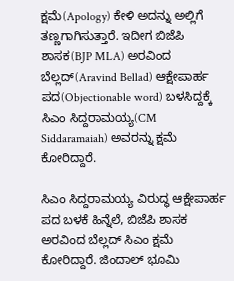ಕ್ಷಮೆ(Apology) ಕೇಳಿ ಅದನ್ನು ಅಲ್ಲಿಗೆ ತಣ್ಣಗಾಗಿಸುತ್ತಾರೆ. ಇದೀಗ ಬಿಜೆಪಿ ಶಾಸಕ(BJP MLA) ಅರವಿಂದ ಬೆಲ್ಲದ್‌(Aravind Bellad) ಆಕ್ಷೇಪಾರ್ಹ ಪದ(Objectionable word) ಬಳಸಿದ್ದಕ್ಕೆ ಸಿಎಂ ಸಿದ್ದರಾಮಯ್ಯ(CM Siddaramaiah) ಅವರನ್ನು ಕ್ಷಮೆ ಕೋರಿದ್ದಾರೆ.

ಸಿಎಂ ಸಿದ್ದರಾಮಯ್ಯ ವಿರುದ್ಧ ಆಕ್ಷೇಪಾರ್ಹ ಪದ ಬಳಕೆ ಹಿನ್ನೆಲೆ, ಬಿಜೆಪಿ ಶಾಸಕ ಅರವಿಂದ ಬೆಲ್ಲದ್ ಸಿಎಂ ಕ್ಷಮೆ ಕೋರಿದ್ದಾರೆ. ಜಿಂದಾಲ್ ಭೂಮಿ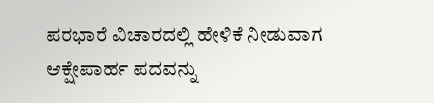ಪರಭಾರೆ ವಿಚಾರದಲ್ಲಿ ಹೇಳಿಕೆ ನೀಡುವಾಗ ಆಕ್ಷೇಪಾರ್ಹ ಪದವನ್ನು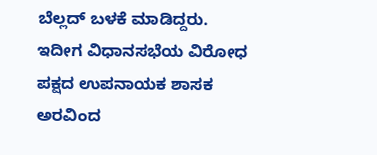ಬೆಲ್ಲದ್ ಬಳಕೆ ಮಾಡಿದ್ದರು. ಇದೀಗ ವಿಧಾನಸಭೆಯ ವಿರೋಧ ಪಕ್ಷದ ಉಪನಾಯಕ ಶಾಸಕ ಅರವಿಂದ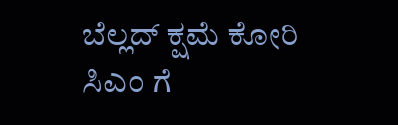ಬೆಲ್ಲದ್‌ ಕ್ಷಮೆ ಕೋರಿ ಸಿಎಂ ಗೆ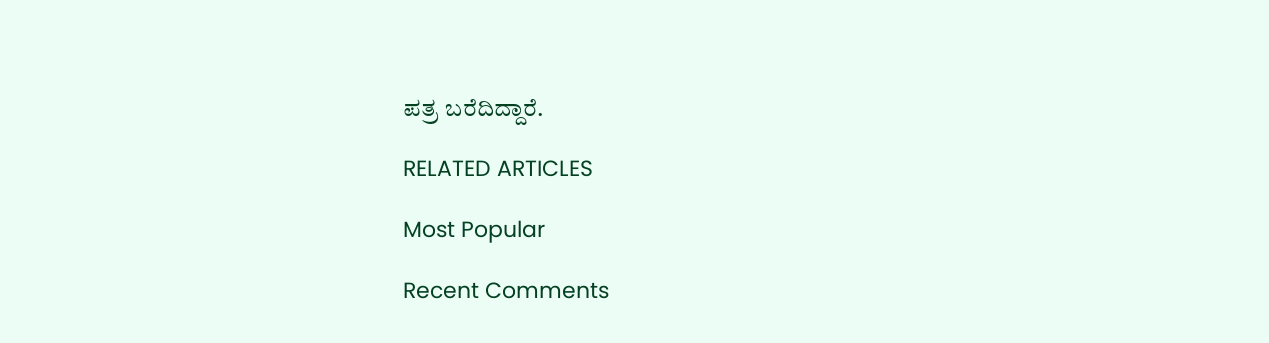ಪತ್ರ ಬರೆದಿದ್ದಾರೆ.

RELATED ARTICLES

Most Popular

Recent Comments